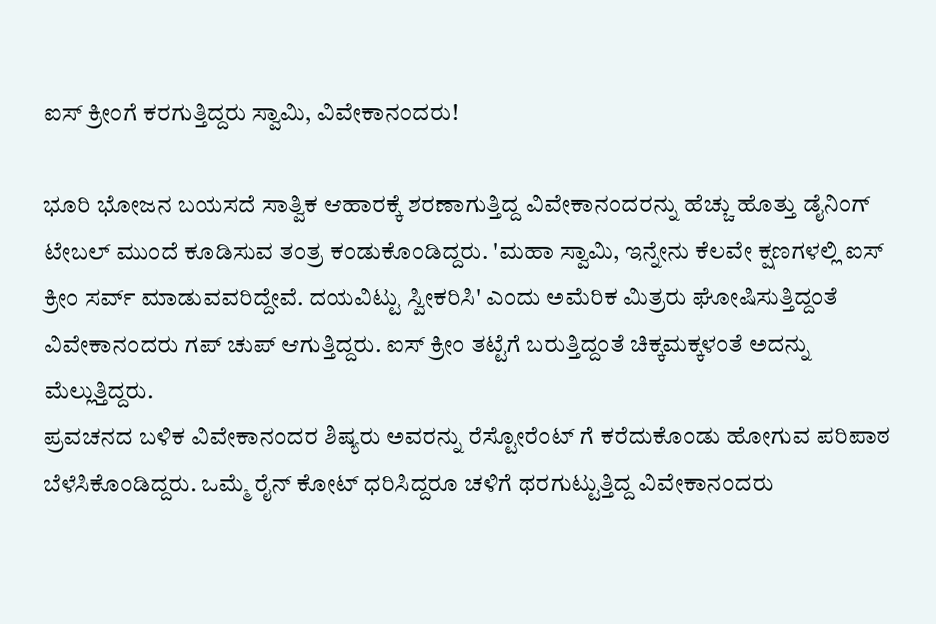ಐಸ್ ಕ್ರೀಂಗೆ ಕರಗುತ್ತಿದ್ದರು ಸ್ವಾಮಿ, ವಿವೇಕಾನಂದರು!

ಭೂರಿ ಭೋಜನ ಬಯಸದೆ ಸಾತ್ವಿಕ ಆಹಾರಕ್ಕೆ ಶರಣಾಗುತ್ತಿದ್ದ ವಿವೇಕಾನಂದರನ್ನು ಹೆಚ್ಚು ಹೊತ್ತು ಡೈನಿಂಗ್ ಟೇಬಲ್ ಮುಂದೆ ಕೂಡಿಸುವ ತಂತ್ರ ಕಂಡುಕೊಂಡಿದ್ದರು. 'ಮಹಾ ಸ್ವಾಮಿ, ಇನ್ನೇನು ಕೆಲವೇ ಕ್ಷಣಗಳಲ್ಲಿ ಐಸ್ ಕ್ರೀಂ ಸರ್ವ್ ಮಾಡುವವರಿದ್ದೇವೆ. ದಯವಿಟ್ಟು ಸ್ವೀಕರಿಸಿ' ಎಂದು ಅಮೆರಿಕ ಮಿತ್ರರು ಘೋಷಿಸುತ್ತಿದ್ದಂತೆ ವಿವೇಕಾನಂದರು ಗಪ್ ಚುಪ್ ಆಗುತ್ತಿದ್ದರು. ಐಸ್ ಕ್ರೀಂ ತಟ್ಟೆಗೆ ಬರುತ್ತಿದ್ದಂತೆ ಚಿಕ್ಕಮಕ್ಕಳಂತೆ ಅದನ್ನು ಮೆಲ್ಲುತ್ತಿದ್ದರು.
ಪ್ರವಚನದ ಬಳಿಕ ವಿವೇಕಾನಂದರ ಶಿಷ್ಯರು ಅವರನ್ನು ರೆಸ್ಟೋರೆಂಟ್ ಗೆ ಕರೆದುಕೊಂಡು ಹೋಗುವ ಪರಿಪಾಠ ಬೆಳೆಸಿಕೊಂಡಿದ್ದರು. ಒಮ್ಮೆ ರೈನ್ ಕೋಟ್ ಧರಿಸಿದ್ದರೂ ಚಳಿಗೆ ಥರಗುಟ್ಟುತ್ತಿದ್ದ ವಿವೇಕಾನಂದರು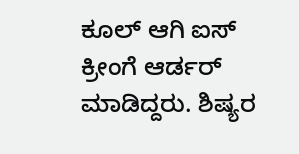ಕೂಲ್ ಆಗಿ ಐಸ್ ಕ್ರೀಂಗೆ ಆರ್ಡರ್ ಮಾಡಿದ್ದರು. ಶಿಷ್ಯರ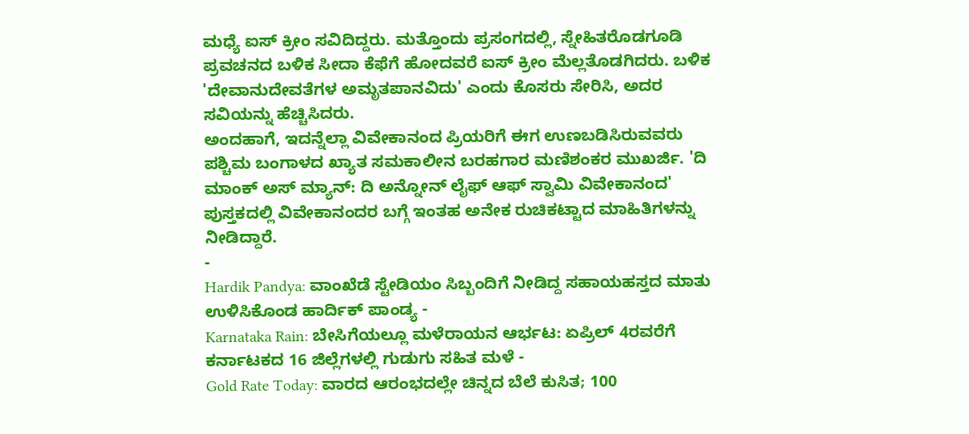ಮಧ್ಯೆ ಐಸ್ ಕ್ರೀಂ ಸವಿದಿದ್ದರು. ಮತ್ತೊಂದು ಪ್ರಸಂಗದಲ್ಲಿ, ಸ್ನೇಹಿತರೊಡಗೂಡಿ ಪ್ರವಚನದ ಬಳಿಕ ಸೀದಾ ಕೆಫೆಗೆ ಹೋದವರೆ ಐಸ್ ಕ್ರೀಂ ಮೆಲ್ಲತೊಡಗಿದರು. ಬಳಿಕ 'ದೇವಾನುದೇವತೆಗಳ ಅಮೃತಪಾನವಿದು' ಎಂದು ಕೊಸರು ಸೇರಿಸಿ, ಅದರ ಸವಿಯನ್ನು ಹೆಚ್ಚಿಸಿದರು.
ಅಂದಹಾಗೆ, ಇದನ್ನೆಲ್ಲಾ ವಿವೇಕಾನಂದ ಪ್ರಿಯರಿಗೆ ಈಗ ಉಣಬಡಿಸಿರುವವರು ಪಶ್ಚಿಮ ಬಂಗಾಳದ ಖ್ಯಾತ ಸಮಕಾಲೀನ ಬರಹಗಾರ ಮಣಿಶಂಕರ ಮುಖರ್ಜಿ. 'ದಿ ಮಾಂಕ್ ಅಸ್ ಮ್ಯಾನ್: ದಿ ಅನ್ನೋನ್ ಲೈಫ್ ಆಫ್ ಸ್ವಾಮಿ ವಿವೇಕಾನಂದ' ಪುಸ್ತಕದಲ್ಲಿ ವಿವೇಕಾನಂದರ ಬಗ್ಗೆ ಇಂತಹ ಅನೇಕ ರುಚಿಕಟ್ಟಾದ ಮಾಹಿತಿಗಳನ್ನು ನೀಡಿದ್ದಾರೆ.
-
Hardik Pandya: ವಾಂಖೆಡೆ ಸ್ಟೇಡಿಯಂ ಸಿಬ್ಬಂದಿಗೆ ನೀಡಿದ್ದ ಸಹಾಯಹಸ್ತದ ಮಾತು ಉಳಿಸಿಕೊಂಡ ಹಾರ್ದಿಕ್ ಪಾಂಡ್ಯ -
Karnataka Rain: ಬೇಸಿಗೆಯಲ್ಲೂ ಮಳೆರಾಯನ ಆರ್ಭಟ: ಏಪ್ರಿಲ್ 4ರವರೆಗೆ ಕರ್ನಾಟಕದ 16 ಜಿಲ್ಲೆಗಳಲ್ಲಿ ಗುಡುಗು ಸಹಿತ ಮಳೆ -
Gold Rate Today: ವಾರದ ಆರಂಭದಲ್ಲೇ ಚಿನ್ನದ ಬೆಲೆ ಕುಸಿತ; 100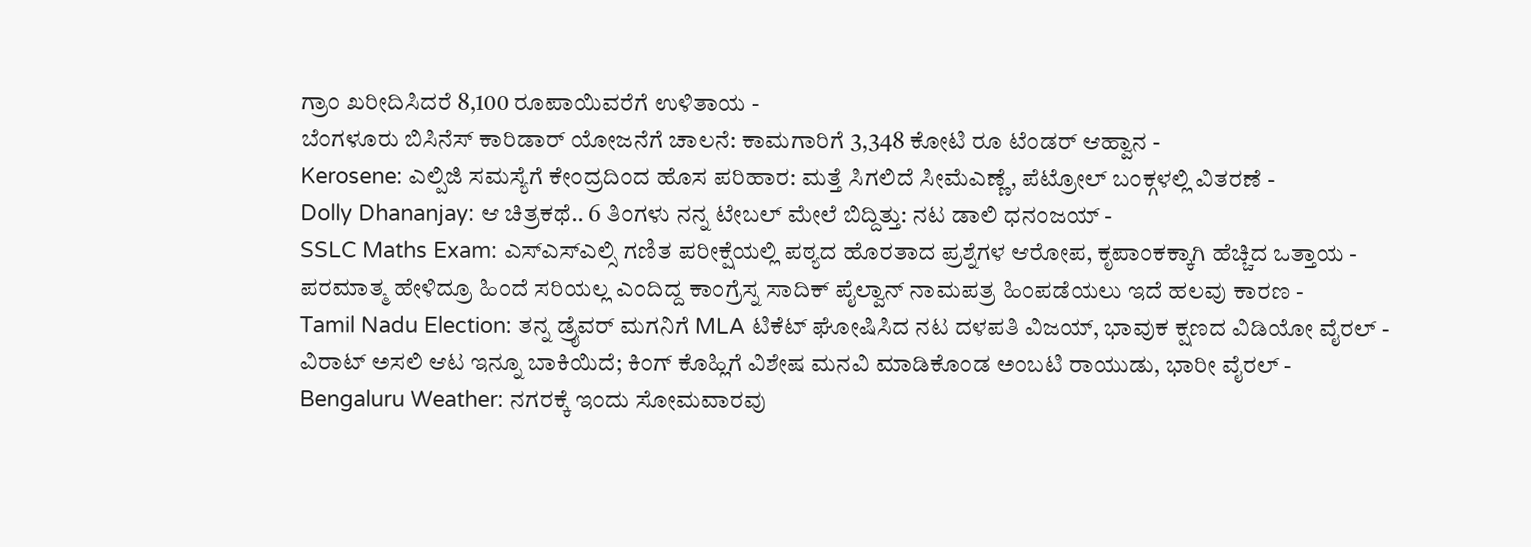ಗ್ರಾಂ ಖರೀದಿಸಿದರೆ 8,100 ರೂಪಾಯಿವರೆಗೆ ಉಳಿತಾಯ -
ಬೆಂಗಳೂರು ಬಿಸಿನೆಸ್ ಕಾರಿಡಾರ್ ಯೋಜನೆಗೆ ಚಾಲನೆ: ಕಾಮಗಾರಿಗೆ 3,348 ಕೋಟಿ ರೂ ಟೆಂಡರ್ ಆಹ್ವಾನ -
Kerosene: ಎಲ್ಪಿಜಿ ಸಮಸ್ಯೆಗೆ ಕೇಂದ್ರದಿಂದ ಹೊಸ ಪರಿಹಾರ: ಮತ್ತೆ ಸಿಗಲಿದೆ ಸೀಮೆಎಣ್ಣೆ, ಪೆಟ್ರೋಲ್ ಬಂಕ್ಗಳಲ್ಲಿ ವಿತರಣೆ -
Dolly Dhananjay: ಆ ಚಿತ್ರಕಥೆ.. 6 ತಿಂಗಳು ನನ್ನ ಟೇಬಲ್ ಮೇಲೆ ಬಿದ್ದಿತ್ತು: ನಟ ಡಾಲಿ ಧನಂಜಯ್ -
SSLC Maths Exam: ಎಸ್ಎಸ್ಎಲ್ಸಿ ಗಣಿತ ಪರೀಕ್ಷೆಯಲ್ಲಿ ಪಠ್ಯದ ಹೊರತಾದ ಪ್ರಶ್ನೆಗಳ ಆರೋಪ, ಕೃಪಾಂಕಕ್ಕಾಗಿ ಹೆಚ್ಚಿದ ಒತ್ತಾಯ -
ಪರಮಾತ್ಮ ಹೇಳಿದ್ರೂ ಹಿಂದೆ ಸರಿಯಲ್ಲ ಎಂದಿದ್ದ ಕಾಂಗ್ರೆಸ್ನ ಸಾದಿಕ್ ಪೈಲ್ವಾನ್ ನಾಮಪತ್ರ ಹಿಂಪಡೆಯಲು ಇದೆ ಹಲವು ಕಾರಣ -
Tamil Nadu Election: ತನ್ನ ಡ್ರೈವರ್ ಮಗನಿಗೆ MLA ಟಿಕೆಟ್ ಘೋಷಿಸಿದ ನಟ ದಳಪತಿ ವಿಜಯ್, ಭಾವುಕ ಕ್ಷಣದ ವಿಡಿಯೋ ವೈರಲ್ -
ವಿರಾಟ್ ಅಸಲಿ ಆಟ ಇನ್ನೂ ಬಾಕಿಯಿದೆ; ಕಿಂಗ್ ಕೊಹ್ಲಿಗೆ ವಿಶೇಷ ಮನವಿ ಮಾಡಿಕೊಂಡ ಅಂಬಟಿ ರಾಯುಡು, ಭಾರೀ ವೈರಲ್ -
Bengaluru Weather: ನಗರಕ್ಕೆ ಇಂದು ಸೋಮವಾರವು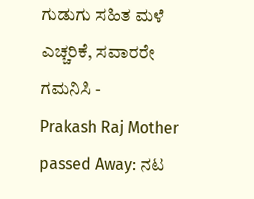ಗುಡುಗು ಸಹಿತ ಮಳೆ ಎಚ್ಚರಿಕೆ, ಸವಾರರೇ ಗಮನಿಸಿ -
Prakash Raj Mother passed Away: ನಟ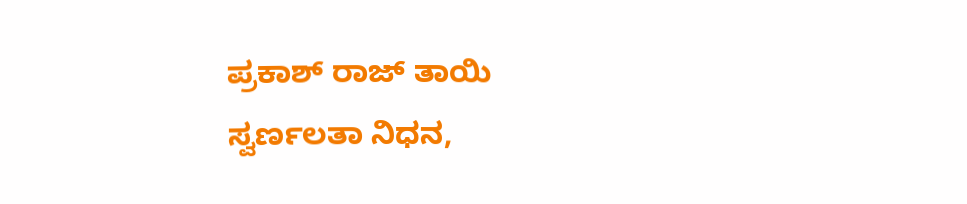ಪ್ರಕಾಶ್ ರಾಜ್ ತಾಯಿ ಸ್ವರ್ಣಲತಾ ನಿಧನ,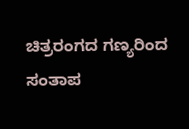ಚಿತ್ರರಂಗದ ಗಣ್ಯರಿಂದ ಸಂತಾಪ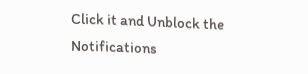Click it and Unblock the Notifications